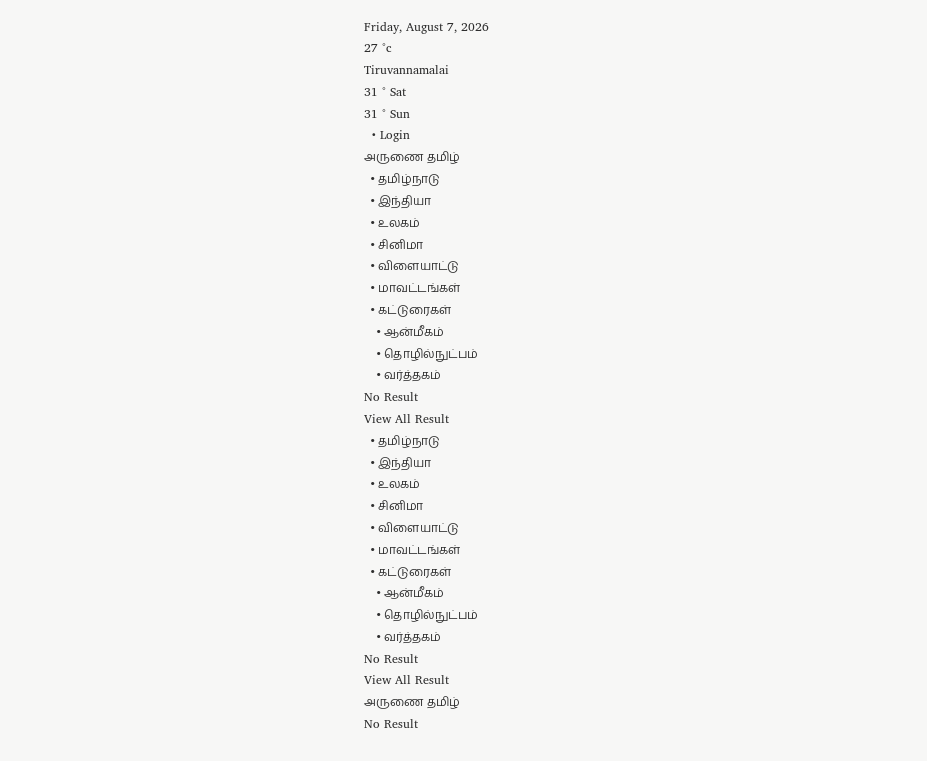Friday, August 7, 2026
27 °c
Tiruvannamalai
31 ° Sat
31 ° Sun
  • Login
அருணை தமிழ்
  • தமிழ்நாடு
  • இந்தியா
  • உலகம்
  • சினிமா
  • விளையாட்டு
  • மாவட்டங்கள்
  • கட்டுரைகள்
    • ஆன்மீகம்
    • தொழில்நுட்பம்
    • வர்த்தகம்
No Result
View All Result
  • தமிழ்நாடு
  • இந்தியா
  • உலகம்
  • சினிமா
  • விளையாட்டு
  • மாவட்டங்கள்
  • கட்டுரைகள்
    • ஆன்மீகம்
    • தொழில்நுட்பம்
    • வர்த்தகம்
No Result
View All Result
அருணை தமிழ்
No Result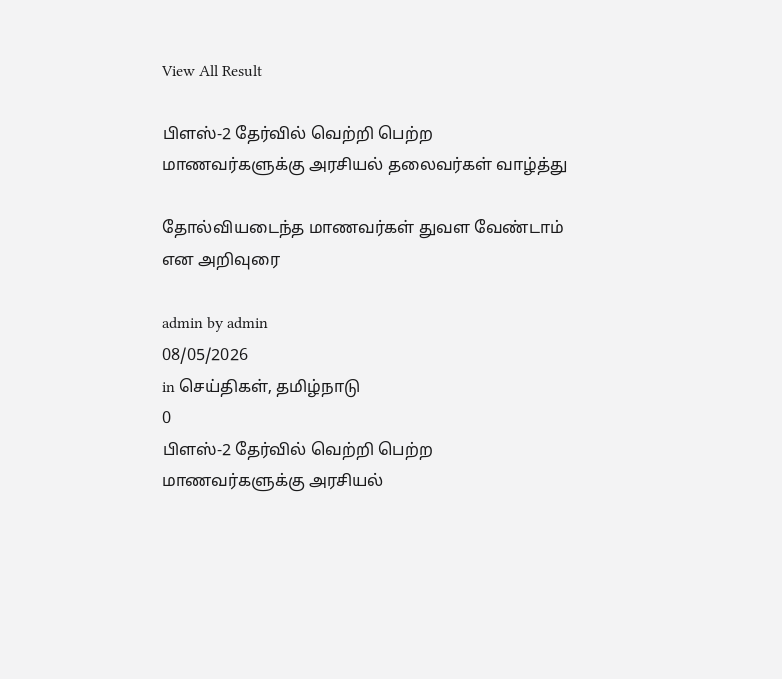View All Result

பிளஸ்-2 தேர்வில் வெற்றி பெற்ற மாணவர்களுக்கு அரசியல் தலைவர்கள் வாழ்த்து

தோல்வியடைந்த மாணவர்கள் துவள வேண்டாம் என அறிவுரை

admin by admin
08/05/2026
in செய்திகள், தமிழ்நாடு
0
பிளஸ்-2 தேர்வில் வெற்றி பெற்ற மாணவர்களுக்கு அரசியல்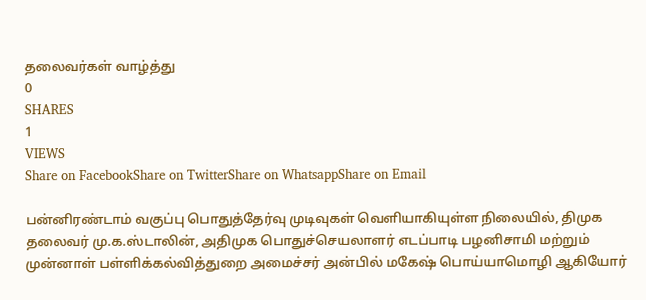தலைவர்கள் வாழ்த்து
0
SHARES
1
VIEWS
Share on FacebookShare on TwitterShare on WhatsappShare on Email

பன்னிரண்டாம் வகுப்பு பொதுத்தேர்வு முடிவுகள் வெளியாகியுள்ள நிலையில், திமுக தலைவர் மு.க.ஸ்டாலின், அதிமுக பொதுச்செயலாளர் எடப்பாடி பழனிசாமி மற்றும் முன்னாள் பள்ளிக்கல்வித்துறை அமைச்சர் அன்பில் மகேஷ் பொய்யாமொழி ஆகியோர்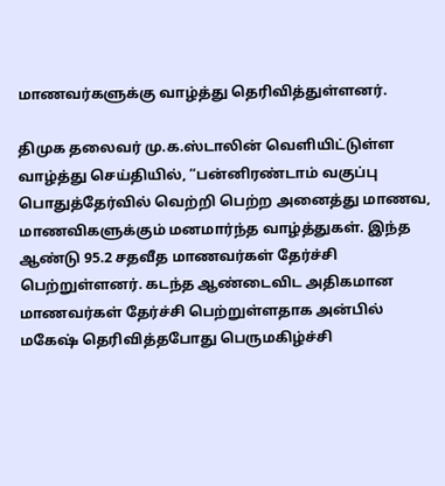மாணவர்களுக்கு வாழ்த்து தெரிவித்துள்ளனர்.

திமுக தலைவர் மு.க.ஸ்டாலின் வெளியிட்டுள்ள வாழ்த்து செய்தியில், “பன்னிரண்டாம் வகுப்பு பொதுத்தேர்வில் வெற்றி பெற்ற அனைத்து மாணவ, மாணவிகளுக்கும் மனமார்ந்த வாழ்த்துகள். இந்த ஆண்டு 95.2 சதவீத மாணவர்கள் தேர்ச்சி பெற்றுள்ளனர். கடந்த ஆண்டைவிட அதிகமான மாணவர்கள் தேர்ச்சி பெற்றுள்ளதாக அன்பில் மகேஷ் தெரிவித்தபோது பெருமகிழ்ச்சி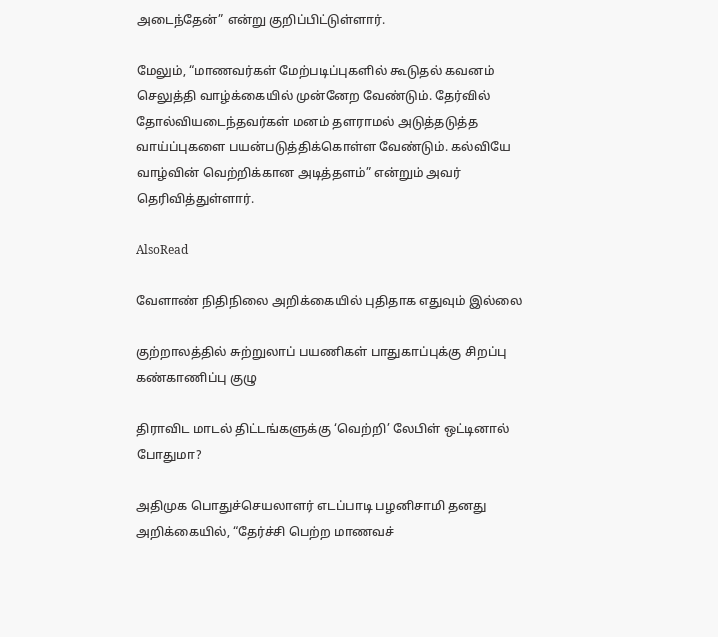அடைந்தேன்” என்று குறிப்பிட்டுள்ளார்.

மேலும், “மாணவர்கள் மேற்படிப்புகளில் கூடுதல் கவனம் செலுத்தி வாழ்க்கையில் முன்னேற வேண்டும். தேர்வில் தோல்வியடைந்தவர்கள் மனம் தளராமல் அடுத்தடுத்த வாய்ப்புகளை பயன்படுத்திக்கொள்ள வேண்டும். கல்வியே வாழ்வின் வெற்றிக்கான அடித்தளம்” என்றும் அவர் தெரிவித்துள்ளார்.

AlsoRead

வேளாண் நிதிநிலை அறிக்கையில் புதிதாக எதுவும் இல்லை

குற்றாலத்தில் சுற்றுலாப் பயணிகள் பாதுகாப்புக்கு சிறப்பு கண்காணிப்பு குழு

திராவிட மாடல் திட்டங்களுக்கு ‘வெற்றி’ லேபிள் ஒட்டினால் போதுமா?

அதிமுக பொதுச்செயலாளர் எடப்பாடி பழனிசாமி தனது அறிக்கையில், “தேர்ச்சி பெற்ற மாணவச்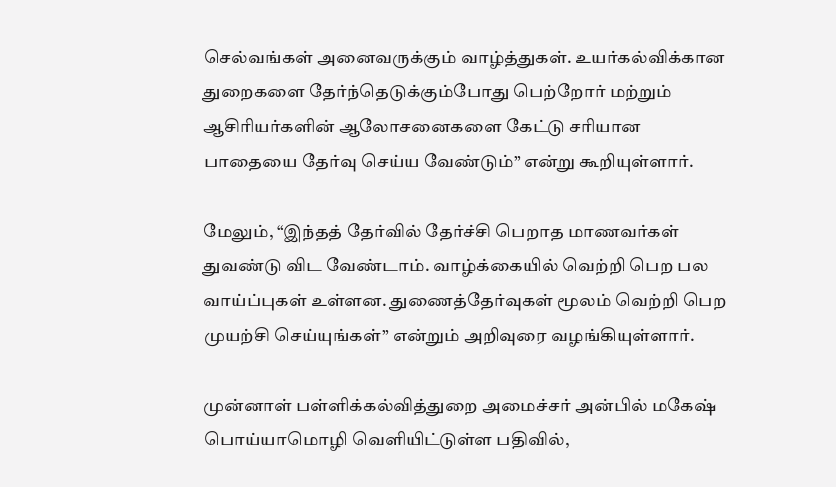செல்வங்கள் அனைவருக்கும் வாழ்த்துகள். உயர்கல்விக்கான துறைகளை தேர்ந்தெடுக்கும்போது பெற்றோர் மற்றும் ஆசிரியர்களின் ஆலோசனைகளை கேட்டு சரியான பாதையை தேர்வு செய்ய வேண்டும்” என்று கூறியுள்ளார்.

மேலும், “இந்தத் தேர்வில் தேர்ச்சி பெறாத மாணவர்கள் துவண்டு விட வேண்டாம். வாழ்க்கையில் வெற்றி பெற பல வாய்ப்புகள் உள்ளன. துணைத்தேர்வுகள் மூலம் வெற்றி பெற முயற்சி செய்யுங்கள்” என்றும் அறிவுரை வழங்கியுள்ளார்.

முன்னாள் பள்ளிக்கல்வித்துறை அமைச்சர் அன்பில் மகேஷ் பொய்யாமொழி வெளியிட்டுள்ள பதிவில்,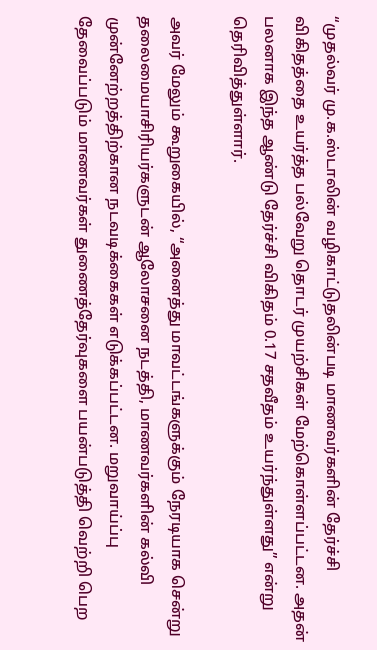“முதல்வர் மு.க.ஸ்டாலின் வழிகாட்டுதலின்படி மாணவர்களின் தேர்ச்சி விகிதத்தை உயர்த்த பல்வேறு தொடர் முயற்சிகள் மேற்கொள்ளப்பட்டன. அதன் பலனாக இந்த ஆண்டு தேர்ச்சி விகிதம் 0.17 சதவீதம் உயர்ந்துள்ளது” என்று தெரிவித்துள்ளார்.

அவர் மேலும் கூறுகையில், “அனைத்து மாவட்டங்களுக்கும் நேரடியாக சென்று தலைமையாசிரியர்களுடன் ஆலோசனை நடத்தி, மாணவர்களின் கல்வி முன்னேற்றத்திற்கான நடவடிக்கைகள் எடுக்கப்பட்டன. மறுவாய்ப்பு தேவைப்படும் மாணவர்கள் துணைத்தேர்வுகளை பயன்படுத்தி வெற்றி பெற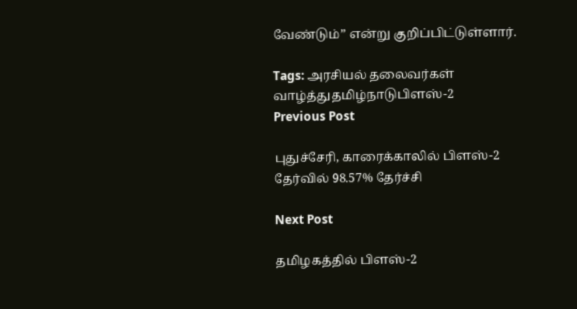வேண்டும்” என்று குறிப்பிட்டுள்ளார்.

Tags: அரசியல் தலைவர்கள் வாழ்த்துதமிழ்நாடுபிளஸ்-2
Previous Post

புதுச்சேரி, காரைக்காலில் பிளஸ்-2 தேர்வில் 98.57% தேர்ச்சி

Next Post

தமிழகத்தில் பிளஸ்-2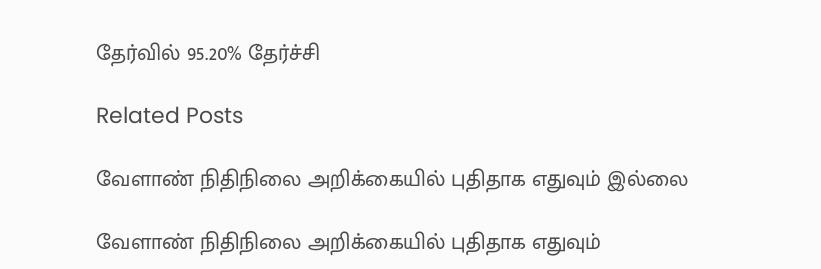தேர்வில் 95.20% தேர்ச்சி

Related Posts

வேளாண் நிதிநிலை அறிக்கையில் புதிதாக எதுவும் இல்லை

வேளாண் நிதிநிலை அறிக்கையில் புதிதாக எதுவும்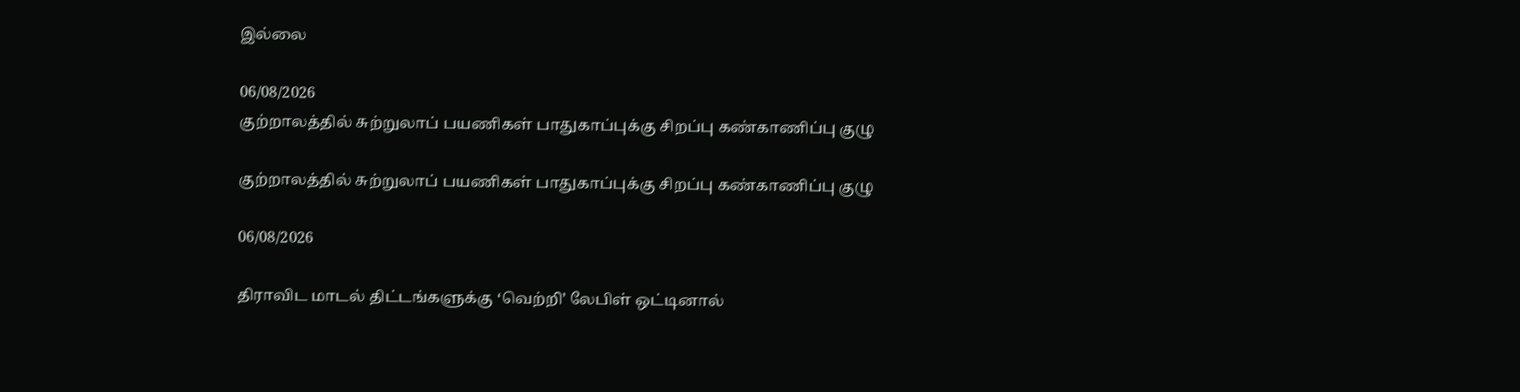இல்லை

06/08/2026
குற்றாலத்தில் சுற்றுலாப் பயணிகள் பாதுகாப்புக்கு சிறப்பு கண்காணிப்பு குழு

குற்றாலத்தில் சுற்றுலாப் பயணிகள் பாதுகாப்புக்கு சிறப்பு கண்காணிப்பு குழு

06/08/2026

திராவிட மாடல் திட்டங்களுக்கு ‘வெற்றி’ லேபிள் ஒட்டினால்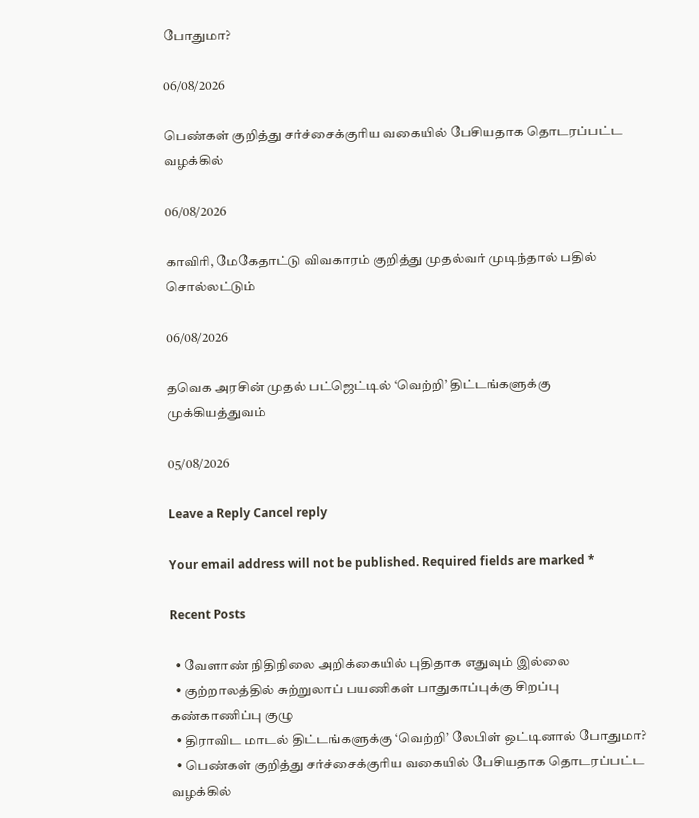போதுமா?

06/08/2026

பெண்கள் குறித்து சர்ச்சைக்குரிய வகையில் பேசியதாக தொடரப்பட்ட வழக்கில்

06/08/2026

காவிரி, மேகேதாட்டு விவகாரம் குறித்து முதல்வர் முடிந்தால் பதில் சொல்லட்டும்

06/08/2026

தவெக அரசின் முதல் பட்ஜெட்டில் ‘வெற்றி’ திட்டங்களுக்கு முக்கியத்துவம்

05/08/2026

Leave a Reply Cancel reply

Your email address will not be published. Required fields are marked *

Recent Posts

  • வேளாண் நிதிநிலை அறிக்கையில் புதிதாக எதுவும் இல்லை
  • குற்றாலத்தில் சுற்றுலாப் பயணிகள் பாதுகாப்புக்கு சிறப்பு கண்காணிப்பு குழு
  • திராவிட மாடல் திட்டங்களுக்கு ‘வெற்றி’ லேபிள் ஒட்டினால் போதுமா?
  • பெண்கள் குறித்து சர்ச்சைக்குரிய வகையில் பேசியதாக தொடரப்பட்ட வழக்கில்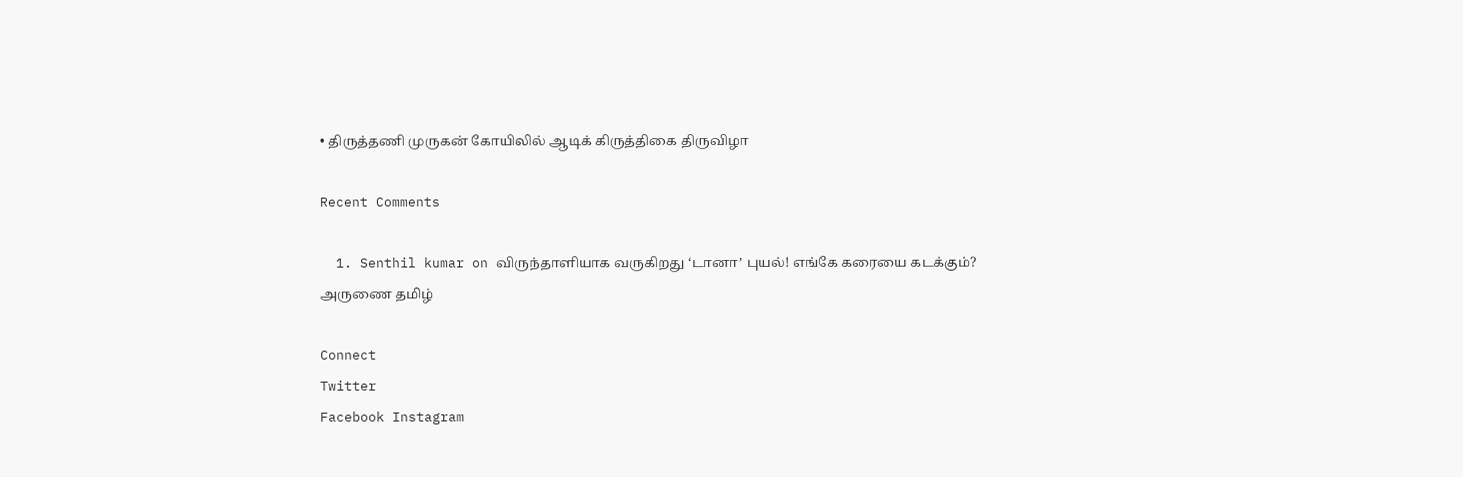• திருத்தணி முருகன் கோயிலில் ஆடிக் கிருத்திகை திருவிழா

Recent Comments

  1. Senthil kumar on விருந்தாளியாக வருகிறது ‘டானா’ புயல்! எங்கே கரையை கடக்கும்?
அருணை தமிழ்

Connect
Twitter
Facebook Instagram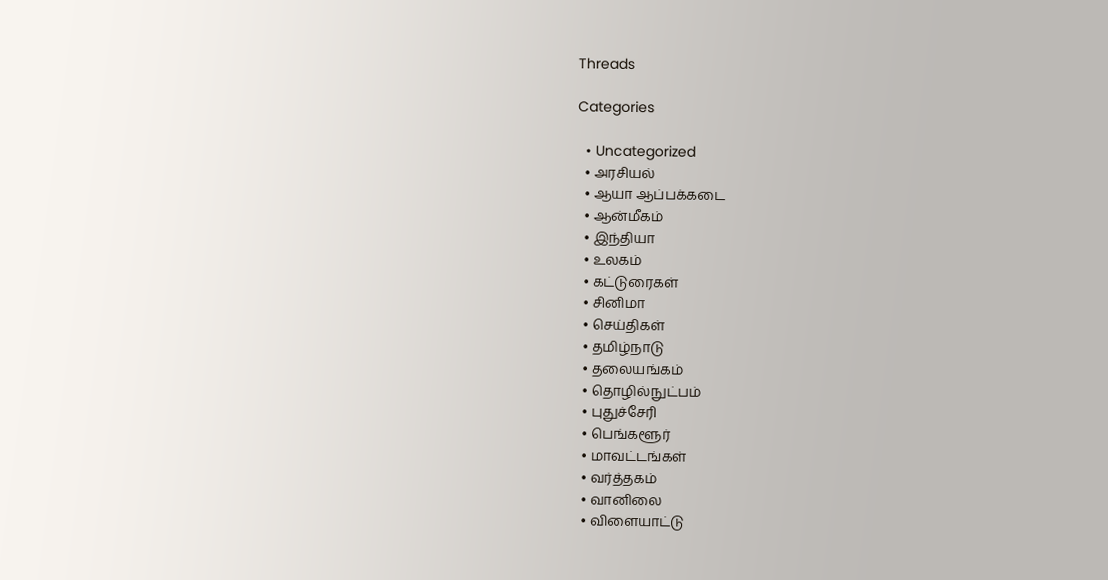Threads

Categories

  • Uncategorized
  • அரசியல்
  • ஆயா ஆப்பக்கடை
  • ஆன்மீகம்
  • இந்தியா
  • உலகம்
  • கட்டுரைகள்
  • சினிமா
  • செய்திகள்
  • தமிழ்நாடு
  • தலையங்கம்
  • தொழில்நுட்பம்
  • புதுச்சேரி
  • பெங்களூர்
  • மாவட்டங்கள்
  • வர்த்தகம்
  • வானிலை
  • விளையாட்டு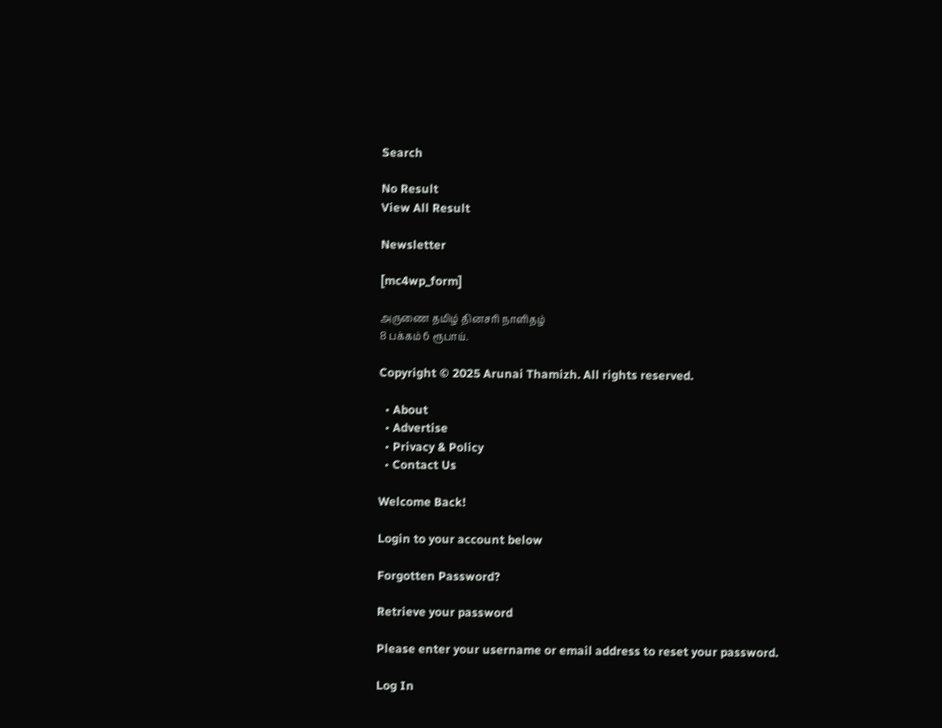Search

No Result
View All Result

Newsletter

[mc4wp_form]

அருணை தமிழ் தினசரி நாளிதழ்
8 பக்கம் 6 ரூபாய்.

Copyright © 2025 Arunai Thamizh. All rights reserved.

  • About
  • Advertise
  • Privacy & Policy
  • Contact Us

Welcome Back!

Login to your account below

Forgotten Password?

Retrieve your password

Please enter your username or email address to reset your password.

Log In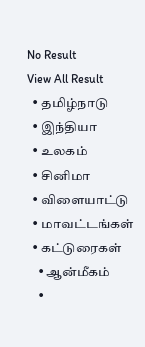No Result
View All Result
  • தமிழ்நாடு
  • இந்தியா
  • உலகம்
  • சினிமா
  • விளையாட்டு
  • மாவட்டங்கள்
  • கட்டுரைகள்
    • ஆன்மீகம்
    •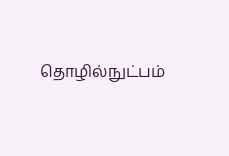தொழில்நுட்பம்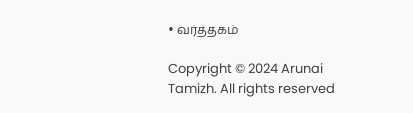• வர்த்தகம்

Copyright © 2024 Arunai Tamizh. All rights reserved